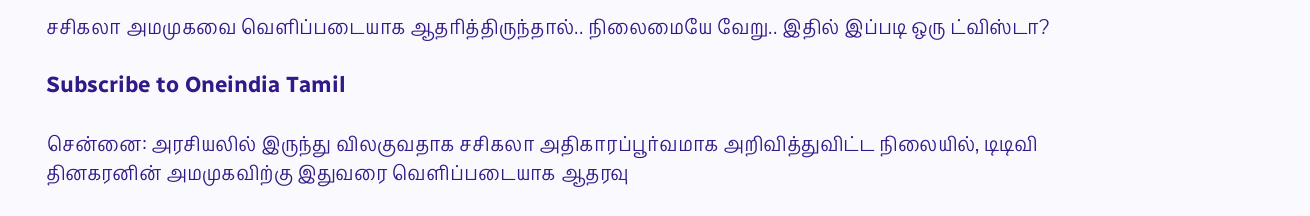சசிகலா அமமுகவை வெளிப்படையாக ஆதரித்திருந்தால்.. நிலைமையே வேறு.. இதில் இப்படி ஒரு ட்விஸ்டா?

Subscribe to Oneindia Tamil

சென்னை: அரசியலில் இருந்து விலகுவதாக சசிகலா அதிகாரப்பூர்வமாக அறிவித்துவிட்ட நிலையில், டிடிவி தினகரனின் அமமுகவிற்கு இதுவரை வெளிப்படையாக ஆதரவு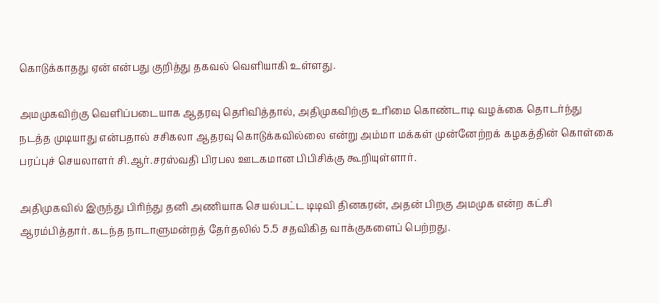கொடுக்காதது ஏன் என்பது குறித்து தகவல் வெளியாகி உள்ளது.

அமமுகவிற்கு வெளிப்படையாக ஆதரவு தெரிவித்தால், அதிமுகவிற்கு உரிமை கொண்டாடி வழக்கை தொடர்ந்து நடத்த முடியாது என்பதால் சசிகலா ஆதரவு கொடுக்கவில்லை என்று அம்மா மக்கள் முன்னேற்றக் கழகத்தின் கொள்கை பரப்புச் செயலாளர் சி.ஆர்.சரஸ்வதி பிரபல ஊடகமான பிபிசிக்கு கூறியுள்ளார்.

அதிமுகவில் இருந்து பிரிந்து தனி அணியாக செயல்பட்ட டிடிவி தினகரன், அதன் பிறகு அமமுக என்ற கட்சி ஆரம்பித்தார். கடந்த நாடாளுமன்றத் தேர்தலில் 5.5 சதவிகித வாக்குகளைப் பெற்றது.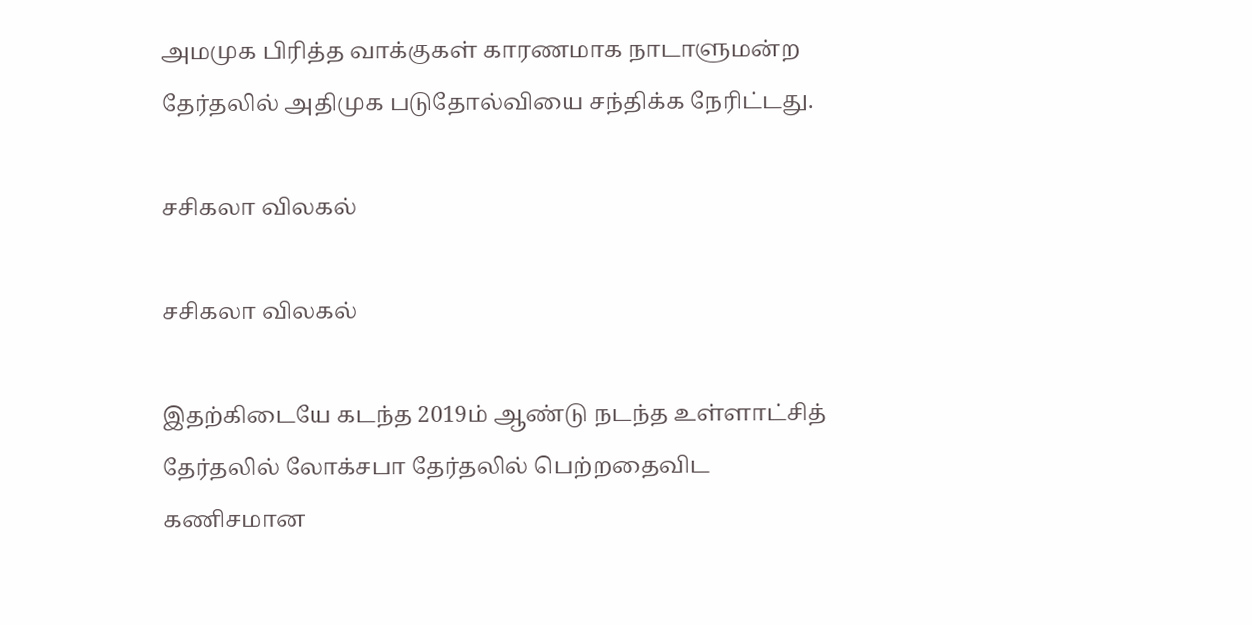அமமுக பிரித்த வாக்குகள் காரணமாக நாடாளுமன்ற தேர்தலில் அதிமுக படுதோல்வியை சந்திக்க நேரிட்டது.

சசிகலா விலகல்

சசிகலா விலகல்

இதற்கிடையே கடந்த 2019ம் ஆண்டு நடந்த உள்ளாட்சித் தேர்தலில் லோக்சபா தேர்தலில் பெற்றதைவிட கணிசமான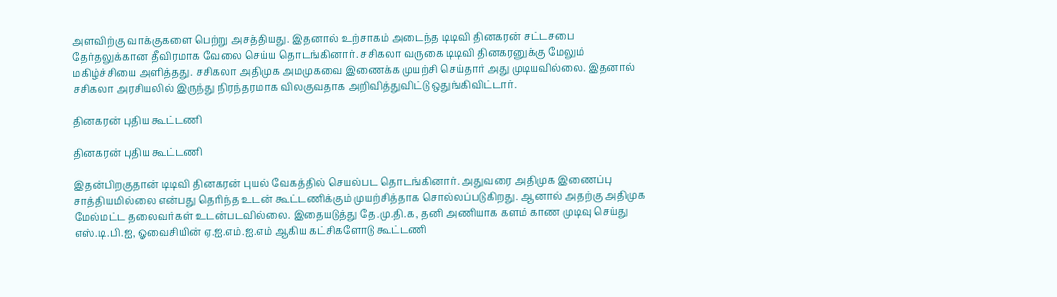அளவிற்கு வாக்குகளை பெற்று அசத்தியது. இதனால் உற்சாகம் அடைந்த டிடிவி தினகரன் சட்டசபை தேர்தலுக்கான தீவிரமாக வேலை செய்ய தொடங்கினார். சசிகலா வருகை டிடிவி தினகரனுக்கு மேலும் மகிழ்ச்சியை அளித்தது. சசிகலா அதிமுக அமமுகவை இணைக்க முயற்சி செய்தார் அது முடியவில்லை. இதனால் சசிகலா அரசியலில் இருந்து நிரந்தரமாக விலகுவதாக அறிவித்துவிட்டு ஒதுங்கிவிட்டார்.

தினகரன் புதிய கூட்டணி

தினகரன் புதிய கூட்டணி

இதன்பிறகுதான் டிடிவி தினகரன் புயல் வேகத்தில் செயல்பட தொடங்கினார். அதுவரை அதிமுக இணைப்பு சாத்தியமில்லை என்பது தெரிந்த உடன் கூட்டணிக்கும் முயற்சித்தாக சொல்லப்படுகிறது. ஆனால் அதற்கு அதிமுக மேல்மட்ட தலைவர்கள் உடன்படவில்லை. இதையடுத்து தே.மு.தி.க, தனி அணியாக களம் காண முடிவு செய்து எஸ்.டி.பி.ஐ, ஓவைசியின் ஏ.ஐ.எம்.ஐ.எம் ஆகிய கட்சிகளோடு கூட்டணி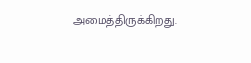அமைத்திருக்கிறது.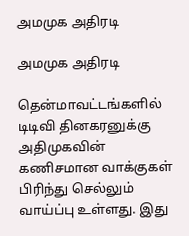அமமுக அதிரடி

அமமுக அதிரடி

தென்மாவட்டங்களில் டிடிவி தினகரனுக்கு அதிமுகவின் கணிசமான வாக்குகள் பிரிந்து செல்லும் வாய்ப்பு உள்ளது. இது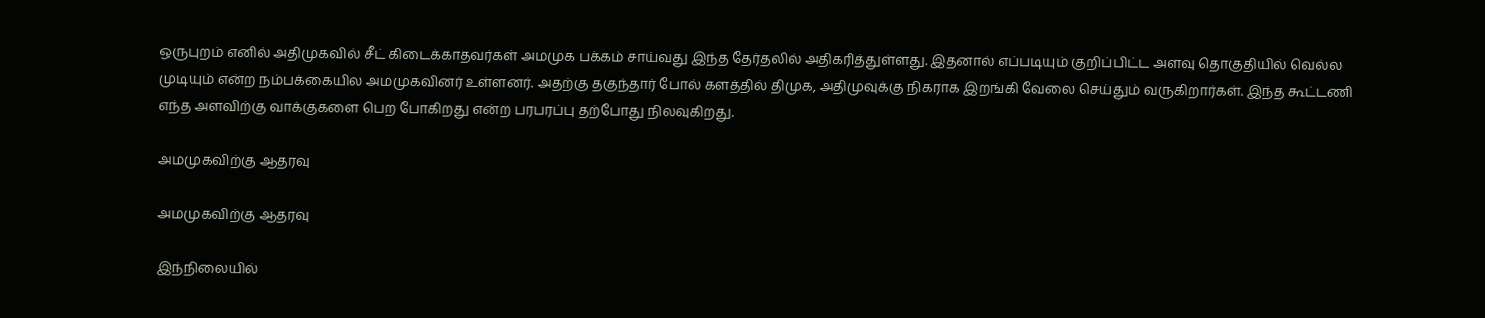ஒருபுறம் எனில் அதிமுகவில் சீட் கிடைக்காதவர்கள் அமமுக பக்கம் சாய்வது இந்த தேர்தலில் அதிகரித்துள்ளது. இதனால் எப்படியும் குறிப்பிட்ட அளவு தொகுதியில் வெல்ல முடியும் என்ற நம்பக்கையில அமமுகவினர் உள்ளனர். அதற்கு தகுந்தார் போல் களத்தில் திமுக, அதிமுவுக்கு நிகராக இறங்கி வேலை செய்தும் வருகிறார்கள். இந்த கூட்டணி எந்த அளவிற்கு வாக்குகளை பெற போகிறது என்ற பரபரப்பு தற்போது நிலவுகிறது.

அமமுகவிற்கு ஆதரவு

அமமுகவிற்கு ஆதரவு

இந்நிலையில்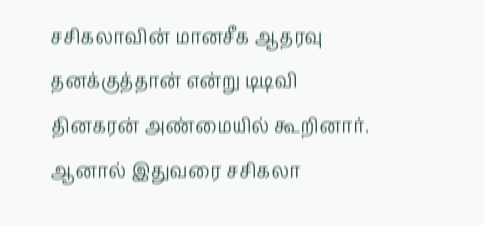சசிகலாவின் மானசீக ஆதரவு தனக்குத்தான் என்று டிடிவி தினகரன் அண்மையில் கூறினார். ஆனால் இதுவரை சசிகலா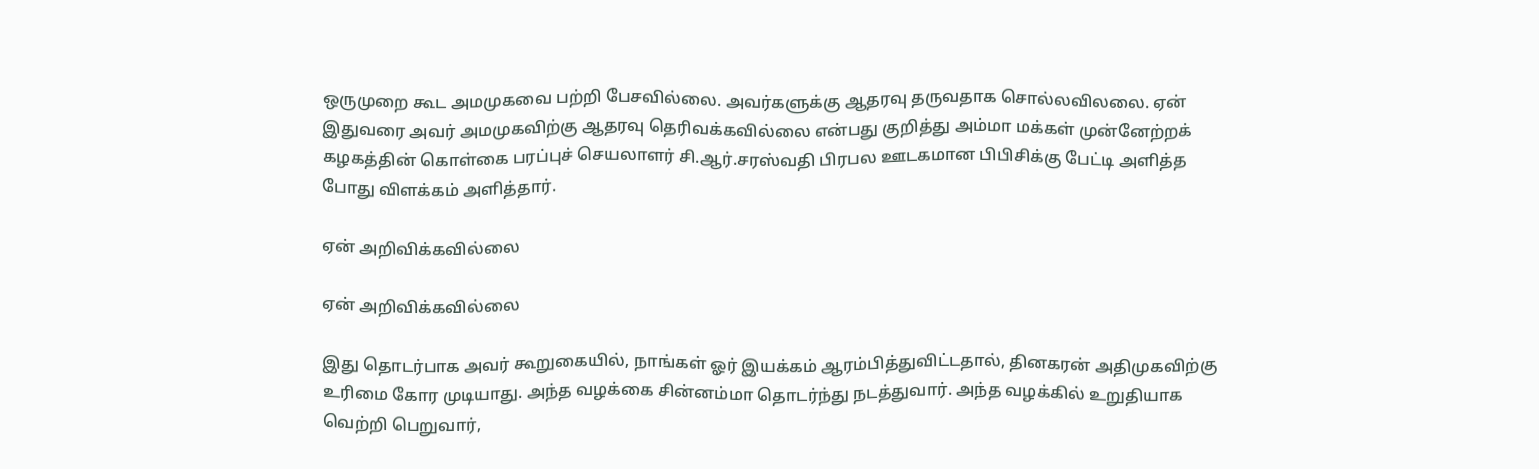ஒருமுறை கூட அமமுகவை பற்றி பேசவில்லை. அவர்களுக்கு ஆதரவு தருவதாக சொல்லவிலலை. ஏன் இதுவரை அவர் அமமுகவிற்கு ஆதரவு தெரிவக்கவில்லை என்பது குறித்து அம்மா மக்கள் முன்னேற்றக் கழகத்தின் கொள்கை பரப்புச் செயலாளர் சி.ஆர்.சரஸ்வதி பிரபல ஊடகமான பிபிசிக்கு பேட்டி அளித்த போது விளக்கம் அளித்தார்.

ஏன் அறிவிக்கவில்லை

ஏன் அறிவிக்கவில்லை

இது தொடர்பாக அவர் கூறுகையில், நாங்கள் ஓர் இயக்கம் ஆரம்பித்துவிட்டதால், தினகரன் அதிமுகவிற்கு உரிமை கோர முடியாது. அந்த வழக்கை சின்னம்மா தொடர்ந்து நடத்துவார். அந்த வழக்கில் உறுதியாக வெற்றி பெறுவார்,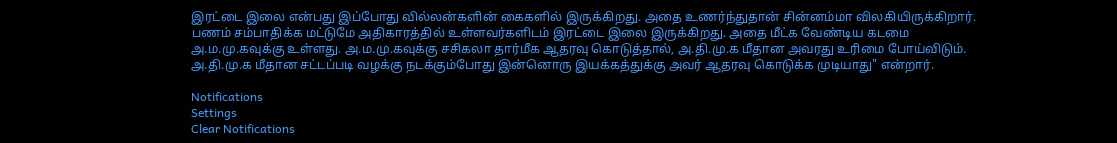இரட்டை இலை என்பது இப்போது வில்லன்களின் கைகளில் இருக்கிறது. அதை உணர்ந்துதான் சின்னம்மா விலகியிருக்கிறார். பணம் சம்பாதிக்க மட்டுமே அதிகாரத்தில் உள்ளவர்களிடம் இரட்டை இலை இருக்கிறது. அதை மீட்க வேண்டிய கடமை அ.ம.மு.கவுக்கு உள்ளது. அ.ம.மு.கவுக்கு சசிகலா தார்மீக ஆதரவு கொடுத்தால், அ.தி.மு.க மீதான அவரது உரிமை போய்விடும். அ.தி.மு.க மீதான சட்டப்படி வழக்கு நடக்கும்போது இன்னொரு இயக்கத்துக்கு அவர் ஆதரவு கொடுக்க முடியாது" என்றார்.

Notifications
Settings
Clear Notifications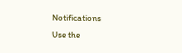Notifications
Use the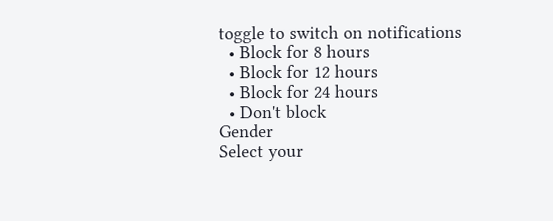toggle to switch on notifications
  • Block for 8 hours
  • Block for 12 hours
  • Block for 24 hours
  • Don't block
Gender
Select your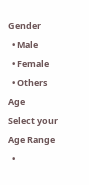Gender
  • Male
  • Female
  • Others
Age
Select your Age Range
  •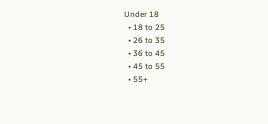Under 18
  • 18 to 25
  • 26 to 35
  • 36 to 45
  • 45 to 55
  • 55+